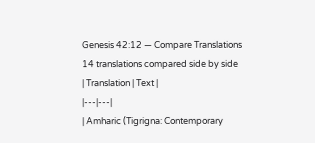Genesis 42:12 — Compare Translations
14 translations compared side by side
| Translation | Text |
|---|---|
| Amharic (Tigrigna: Contemporary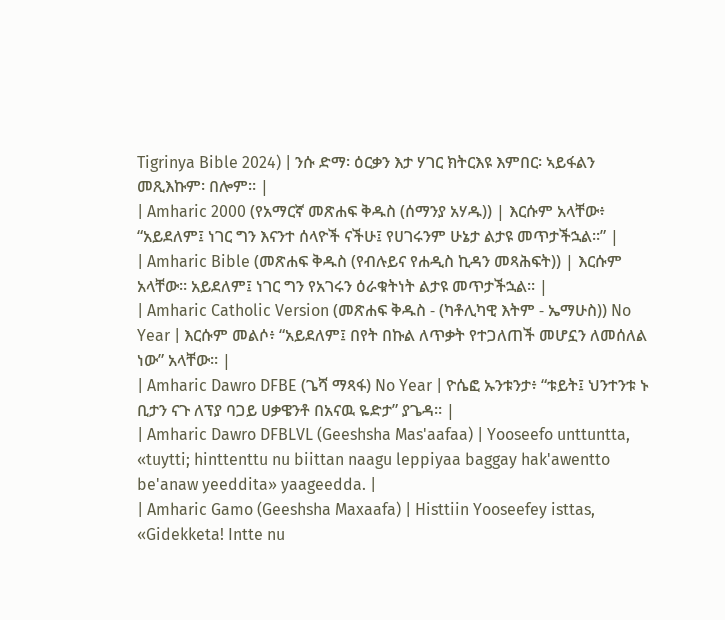Tigrinya Bible 2024) | ንሱ ድማ፡ ዕርቃን እታ ሃገር ክትርእዩ እምበር፡ ኣይፋልን መጺእኩም፡ በሎም። |
| Amharic 2000 (የአማርኛ መጽሐፍ ቅዱስ (ሰማንያ አሃዱ)) | እርሱም አላቸው፥ “አይደለም፤ ነገር ግን እናንተ ሰላዮች ናችሁ፤ የሀገሩንም ሁኔታ ልታዩ መጥታችኋል።” |
| Amharic Bible (መጽሐፍ ቅዱስ (የብሉይና የሐዲስ ኪዳን መጻሕፍት)) | እርሱም አላቸው። አይደለም፤ ነገር ግን የአገሩን ዕራቁትነት ልታዩ መጥታችኋል። |
| Amharic Catholic Version (መጽሐፍ ቅዱስ - (ካቶሊካዊ እትም - ኤማሁስ)) No Year | እርሱም መልሶ፥ “አይደለም፤ በየት በኩል ለጥቃት የተጋለጠች መሆኗን ለመሰለል ነው” አላቸው። |
| Amharic Dawro DFBE (ጌሻ ማጻፋ) No Year | ዮሴፎ ኡንቱንታ፥ “ቱይት፤ ህንተንቱ ኑ ቢታን ናጉ ለፕያ ባጋይ ሀቃዌንቶ በአናዉ ዬድታ” ያጌዳ። |
| Amharic Dawro DFBLVL (Geeshsha Mas'aafaa) | Yooseefo unttuntta, «tuytti; hinttenttu nu biittan naagu leppiyaa baggay hak'awentto be'anaw yeeddita» yaageedda. |
| Amharic Gamo (Geeshsha Maxaafa) | Histtiin Yooseefey isttas, «Gidekketa! Intte nu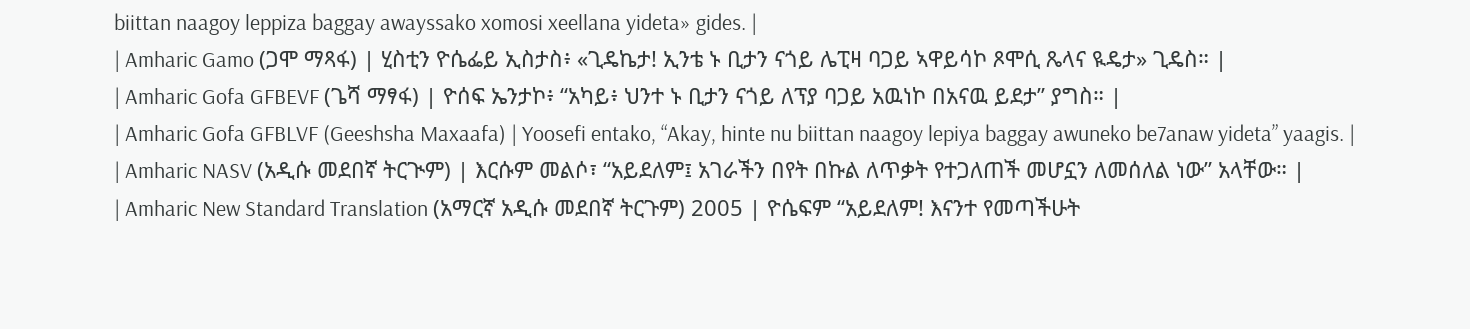biittan naagoy leppiza baggay awayssako xomosi xeellana yideta» gides. |
| Amharic Gamo (ጋሞ ማጻፋ) | ሂስቲን ዮሴፌይ ኢስታስ፥ «ጊዴኬታ! ኢንቴ ኑ ቢታን ናጎይ ሌፒዛ ባጋይ ኣዋይሳኮ ጾሞሲ ጼላና ዪዴታ» ጊዴስ። |
| Amharic Gofa GFBEVF (ጌሻ ማፃፋ) | ዮሰፍ ኤንታኮ፥ “አካይ፥ ህንተ ኑ ቢታን ናጎይ ለፕያ ባጋይ አዉነኮ በአናዉ ይደታ” ያግስ። |
| Amharic Gofa GFBLVF (Geeshsha Maxaafa) | Yoosefi entako, “Akay, hinte nu biittan naagoy lepiya baggay awuneko be7anaw yideta” yaagis. |
| Amharic NASV (አዲሱ መደበኛ ትርጒም) | እርሱም መልሶ፣ “አይደለም፤ አገራችን በየት በኩል ለጥቃት የተጋለጠች መሆኗን ለመሰለል ነው” አላቸው። |
| Amharic New Standard Translation (አማርኛ አዲሱ መደበኛ ትርጉም) 2005 | ዮሴፍም “አይደለም! እናንተ የመጣችሁት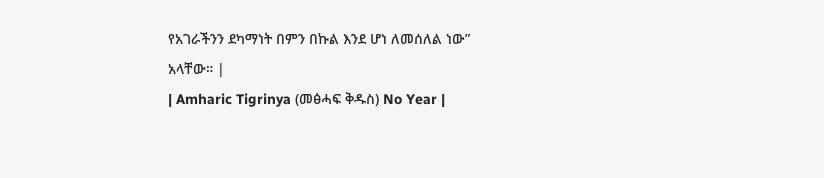የአገራችንን ደካማነት በምን በኩል እንደ ሆነ ለመሰለል ነው” አላቸው። |
| Amharic Tigrinya (መፅሓፍ ቅዱስ) No Year |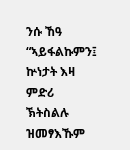ንሱ ኸዓ “ኣይፋልኩምን፤ ኵነታት እዛ ምድሪ ኽትስልሉ ዝመፃእኹም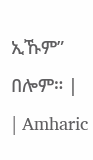ኢኹም” በሎም። |
| Amharic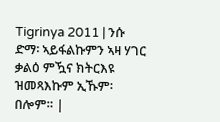Tigrinya 2011 | ንሱ ድማ፡ ኣይፋልኩምን ኣዛ ሃገር ቃልዕ ምዃና ክትርእዩ ዝመጻእኩም ኢኹም፡ በሎም። |